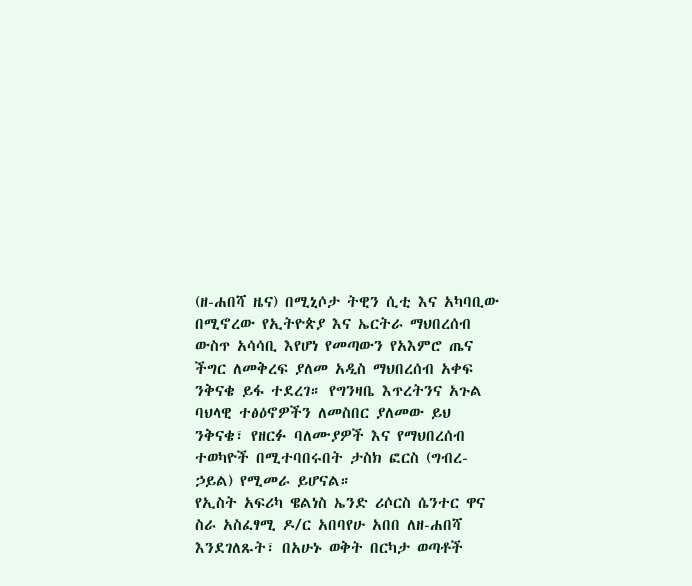(ዘ-ሐበሻ ዜና) በሚኒሶታ ትዊን ሲቲ እና አካባቢው በሚኖረው የኢትዮጵያ እና ኤርትራ ማህበረሰብ ውስጥ አሳሳቢ እየሆነ የመጣውን የአእምሮ ጤና ችግር ለመቅረፍ ያለመ አዲስ ማህበረሰብ አቀፍ ንቅናቄ ይፋ ተደረገ። የግንዛቤ እጥረትንና አጉል ባህላዊ ተፅዕኖዎችን ለመስበር ያለመው ይህ ንቅናቄ፣ የዘርፉ ባለሙያዎች እና የማህበረሰብ ተወካዮች በሚተባበሩበት ታስክ ፎርስ (ግብረ-ኃይል) የሚመራ ይሆናል።
የኢስት አፍሪካ ዌልነስ ኤንድ ሪሶርስ ሴንተር ዋና ስራ አስፈፃሚ ዶ/ር አበባየሁ አበበ ለዘ-ሐበሻ እንደገለጹት፣ በአሁኑ ወቅት በርካታ ወጣቶች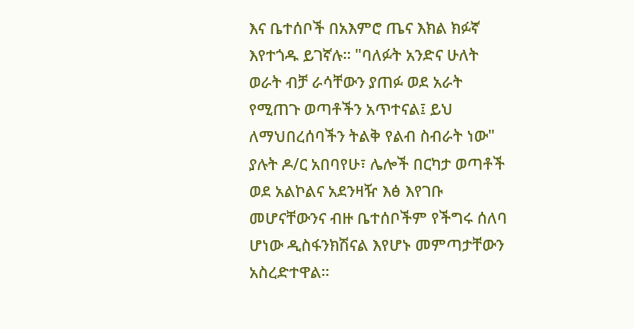እና ቤተሰቦች በአእምሮ ጤና እክል ክፉኛ እየተጎዱ ይገኛሉ። "ባለፉት አንድና ሁለት ወራት ብቻ ራሳቸውን ያጠፉ ወደ አራት የሚጠጉ ወጣቶችን አጥተናል፤ ይህ ለማህበረሰባችን ትልቅ የልብ ስብራት ነው" ያሉት ዶ/ር አበባየሁ፣ ሌሎች በርካታ ወጣቶች ወደ አልኮልና አደንዛዥ እፅ እየገቡ መሆናቸውንና ብዙ ቤተሰቦችም የችግሩ ሰለባ ሆነው ዲስፋንክሽናል እየሆኑ መምጣታቸውን አስረድተዋል።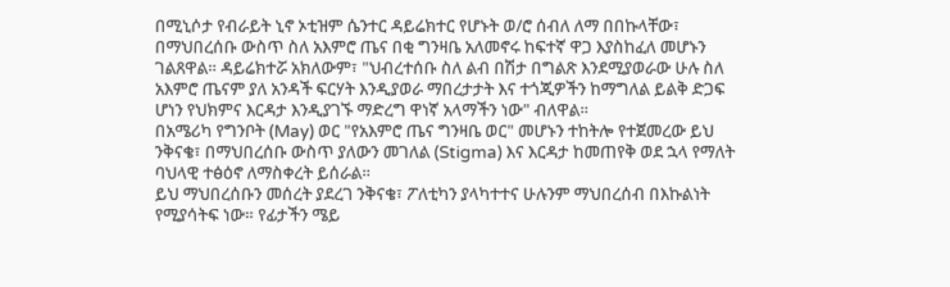በሚኒሶታ የብራይት ኒኖ ኦቲዝም ሴንተር ዳይሬክተር የሆኑት ወ/ሮ ሰብለ ለማ በበኩላቸው፣ በማህበረሰቡ ውስጥ ስለ አእምሮ ጤና በቂ ግንዛቤ አለመኖሩ ከፍተኛ ዋጋ እያስከፈለ መሆኑን ገልጸዋል። ዳይሬክተሯ አክለውም፣ "ህብረተሰቡ ስለ ልብ በሽታ በግልጽ እንደሚያወራው ሁሉ ስለ አእምሮ ጤናም ያለ አንዳች ፍርሃት እንዲያወራ ማበረታታት እና ተጎጂዎችን ከማግለል ይልቅ ድጋፍ ሆነን የህክምና እርዳታ እንዲያገኙ ማድረግ ዋነኛ አላማችን ነው" ብለዋል።
በአሜሪካ የግንቦት (May) ወር "የአእምሮ ጤና ግንዛቤ ወር" መሆኑን ተከትሎ የተጀመረው ይህ ንቅናቄ፣ በማህበረሰቡ ውስጥ ያለውን መገለል (Stigma) እና እርዳታ ከመጠየቅ ወደ ኋላ የማለት ባህላዊ ተፅዕኖ ለማስቀረት ይሰራል።
ይህ ማህበረሰቡን መሰረት ያደረገ ንቅናቄ፣ ፖለቲካን ያላካተተና ሁሉንም ማህበረሰብ በእኩልነት የሚያሳትፍ ነው። የፊታችን ሜይ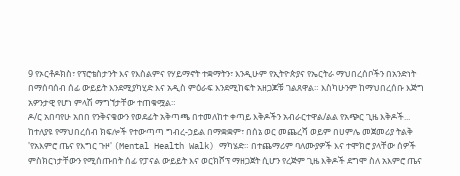9 የኦርቶዶክስ፣ የፕሮቴስታንት እና የእስልምና የሃይማኖት ተቋማትን፣ እንዲሁም የኢትዮጵያና የኤርትራ ማህበረሰቦችን በአንድነት በማሰባሰብ ሰፊ ውይይት እንደሚያካሂድ እና አዲስ ምዕራፍ እንደሚከፍት አዘጋጆቹ ገልጸዋል። እስካሁንም ከማህበረሰቡ እጅግ አዎንታዊ የሆነ ምላሽ ማግኘታቸው ተጠቁሟል።
ዶ/ር አበባየሁ አበበ የንቅናቄውን የወደፊት አቅጣጫ በተመለከተ ቀጣይ እቅዶችን አብራርተዋል/ልል የአጭር ጊዜ እቅዶች... ከተለያዩ የማህበረሰብ ክፍሎች የተውጣጣ ግብረ-ኃይል በማቋቋም፣ በሰኔ ወር መጨረሻ ወይም በሀምሌ መጀመሪያ ትልቅ 'የአእምሮ ጤና የእግር ጉዞ' (Mental Health Walk) ማካሄድ። በተጨማሪም ባለሙያዎች እና ተሞክሮ ያላቸው ሰዎች ምስክርነታቸውን የሚሰጡበት ሰፊ የፓናል ውይይት እና ወርክሾፕ ማዘጋጀት ሲሆን የረጅም ጊዜ እቅዶች ደግሞ ስለ አእምሮ ጤና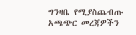ግንዛቤ የሚያስጨብጡ አጫጭር መረጃዎችን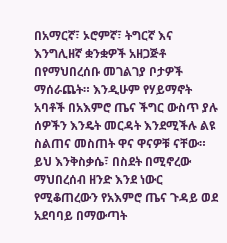በአማርኛ፣ ኦሮምኛ፣ ትግርኛ እና እንግሊዘኛ ቋንቋዎች አዘጋጅቶ በየማህበረሰቡ መገልገያ ቦታዎች ማሰራጨት። እንዲሁም የሃይማኖት አባቶች በአእምሮ ጤና ችግር ውስጥ ያሉ ሰዎችን እንዴት መርዳት እንደሚችሉ ልዩ ስልጠና መስጠት ዋና ዋናዎቹ ናቸው።
ይህ እንቅስቃሴ፣ በስደት በሚኖረው ማህበረሰብ ዘንድ እንደ ነውር የሚቆጠረውን የአእምሮ ጤና ጉዳይ ወደ አደባባይ በማውጣት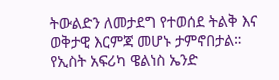ትውልድን ለመታደግ የተወሰደ ትልቅ እና ወቅታዊ እርምጃ መሆኑ ታምኖበታል።
የኢስት አፍሪካ ዌልነስ ኤንድ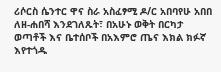ሪሶርስ ሴንተር ዋና ስራ አስፈፃሚ ዶ/ር አበባየሁ አበበ ለዘ-ሐበሻ እንደገለጹት፣ በአሁኑ ወቅት በርካታ ወጣቶች እና ቤተሰቦች በአእምሮ ጤና እክል ክፉኛ እየተጎዱ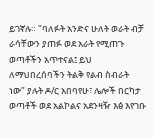ይገኛሉ። "ባለፉት አንድና ሁለት ወራት ብቻ ራሳቸውን ያጠፉ ወደ አራት የሚጠጉ ወጣቶችን አጥተናል፤ ይህ ለማህበረሰባችን ትልቅ የልብ ስብራት ነው" ያሉት ዶ/ር አበባየሁ፣ ሌሎች በርካታ ወጣቶች ወደ አልኮልና አደንዛዥ እፅ እየገቡ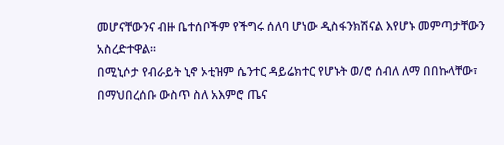መሆናቸውንና ብዙ ቤተሰቦችም የችግሩ ሰለባ ሆነው ዲስፋንክሽናል እየሆኑ መምጣታቸውን አስረድተዋል።
በሚኒሶታ የብራይት ኒኖ ኦቲዝም ሴንተር ዳይሬክተር የሆኑት ወ/ሮ ሰብለ ለማ በበኩላቸው፣ በማህበረሰቡ ውስጥ ስለ አእምሮ ጤና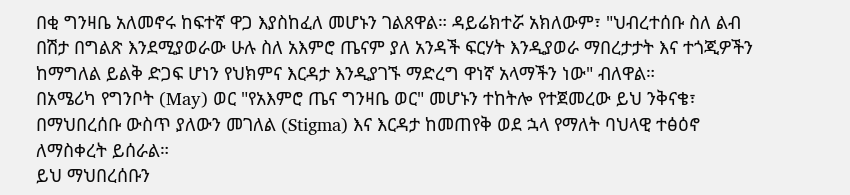በቂ ግንዛቤ አለመኖሩ ከፍተኛ ዋጋ እያስከፈለ መሆኑን ገልጸዋል። ዳይሬክተሯ አክለውም፣ "ህብረተሰቡ ስለ ልብ በሽታ በግልጽ እንደሚያወራው ሁሉ ስለ አእምሮ ጤናም ያለ አንዳች ፍርሃት እንዲያወራ ማበረታታት እና ተጎጂዎችን ከማግለል ይልቅ ድጋፍ ሆነን የህክምና እርዳታ እንዲያገኙ ማድረግ ዋነኛ አላማችን ነው" ብለዋል።
በአሜሪካ የግንቦት (May) ወር "የአእምሮ ጤና ግንዛቤ ወር" መሆኑን ተከትሎ የተጀመረው ይህ ንቅናቄ፣ በማህበረሰቡ ውስጥ ያለውን መገለል (Stigma) እና እርዳታ ከመጠየቅ ወደ ኋላ የማለት ባህላዊ ተፅዕኖ ለማስቀረት ይሰራል።
ይህ ማህበረሰቡን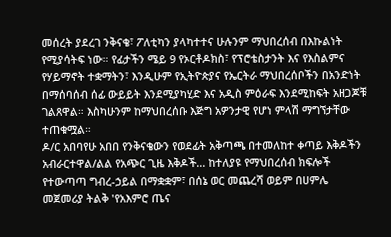መሰረት ያደረገ ንቅናቄ፣ ፖለቲካን ያላካተተና ሁሉንም ማህበረሰብ በእኩልነት የሚያሳትፍ ነው። የፊታችን ሜይ 9 የኦርቶዶክስ፣ የፕሮቴስታንት እና የእስልምና የሃይማኖት ተቋማትን፣ እንዲሁም የኢትዮጵያና የኤርትራ ማህበረሰቦችን በአንድነት በማሰባሰብ ሰፊ ውይይት እንደሚያካሂድ እና አዲስ ምዕራፍ እንደሚከፍት አዘጋጆቹ ገልጸዋል። እስካሁንም ከማህበረሰቡ እጅግ አዎንታዊ የሆነ ምላሽ ማግኘታቸው ተጠቁሟል።
ዶ/ር አበባየሁ አበበ የንቅናቄውን የወደፊት አቅጣጫ በተመለከተ ቀጣይ እቅዶችን አብራርተዋል/ልል የአጭር ጊዜ እቅዶች... ከተለያዩ የማህበረሰብ ክፍሎች የተውጣጣ ግብረ-ኃይል በማቋቋም፣ በሰኔ ወር መጨረሻ ወይም በሀምሌ መጀመሪያ ትልቅ 'የአእምሮ ጤና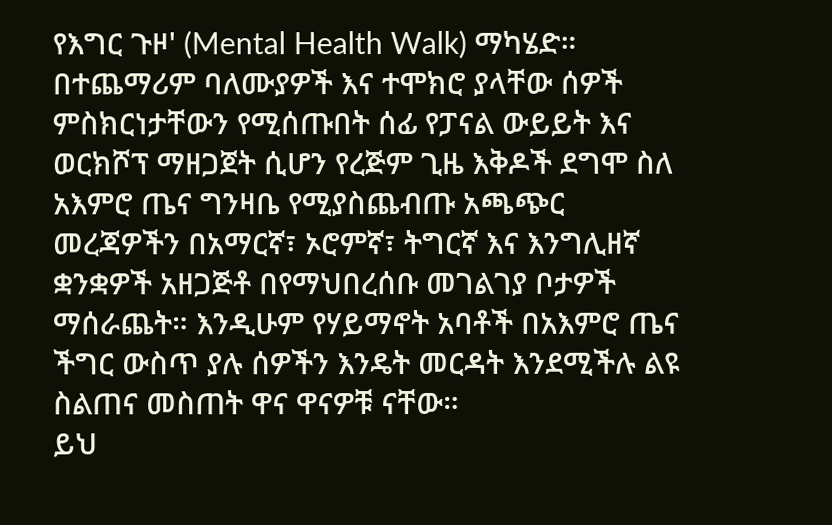የእግር ጉዞ' (Mental Health Walk) ማካሄድ። በተጨማሪም ባለሙያዎች እና ተሞክሮ ያላቸው ሰዎች ምስክርነታቸውን የሚሰጡበት ሰፊ የፓናል ውይይት እና ወርክሾፕ ማዘጋጀት ሲሆን የረጅም ጊዜ እቅዶች ደግሞ ስለ አእምሮ ጤና ግንዛቤ የሚያስጨብጡ አጫጭር መረጃዎችን በአማርኛ፣ ኦሮምኛ፣ ትግርኛ እና እንግሊዘኛ ቋንቋዎች አዘጋጅቶ በየማህበረሰቡ መገልገያ ቦታዎች ማሰራጨት። እንዲሁም የሃይማኖት አባቶች በአእምሮ ጤና ችግር ውስጥ ያሉ ሰዎችን እንዴት መርዳት እንደሚችሉ ልዩ ስልጠና መስጠት ዋና ዋናዎቹ ናቸው።
ይህ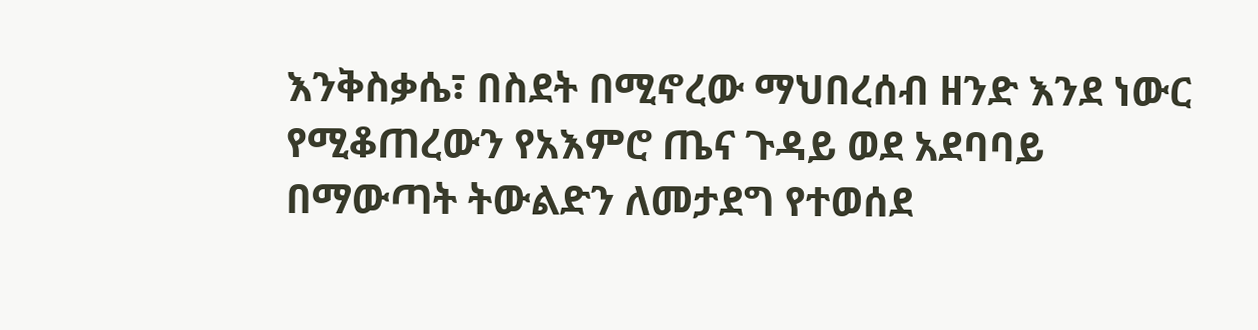እንቅስቃሴ፣ በስደት በሚኖረው ማህበረሰብ ዘንድ እንደ ነውር የሚቆጠረውን የአእምሮ ጤና ጉዳይ ወደ አደባባይ በማውጣት ትውልድን ለመታደግ የተወሰደ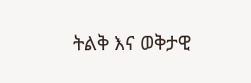ትልቅ እና ወቅታዊ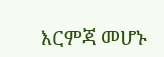እርምጃ መሆኑ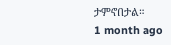ታምኖበታል።
1 month ago